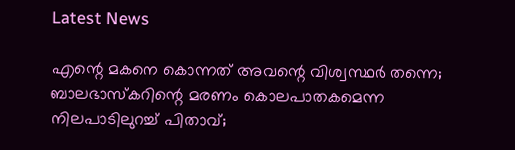Latest News

എന്റെ മകനെ കൊന്നത് അവന്റെ വിശ്വസ്ഥര്‍ തന്നെ; ബാലഭാസ്‌കറിന്റെ മരണം കൊലപാതകമെന്ന നിലപാടിലുറച്ച് പിതാവ്;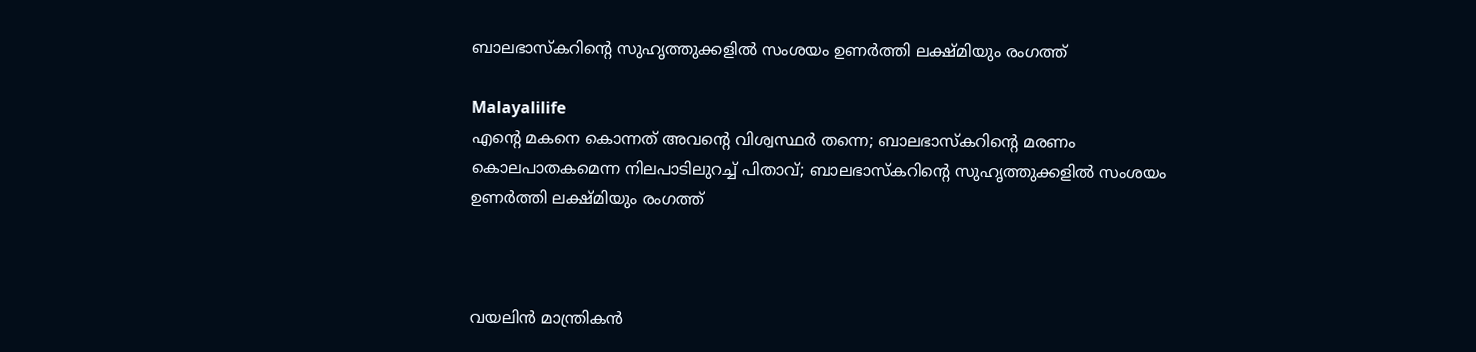ബാലഭാസ്‌കറിന്റെ സുഹൃത്തുക്കളില്‍ സംശയം ഉണര്‍ത്തി ലക്ഷ്മിയും രംഗത്ത്

Malayalilife
എന്റെ മകനെ കൊന്നത് അവന്റെ വിശ്വസ്ഥര്‍ തന്നെ; ബാലഭാസ്‌കറിന്റെ മരണം കൊലപാതകമെന്ന നിലപാടിലുറച്ച് പിതാവ്; ബാലഭാസ്‌കറിന്റെ സുഹൃത്തുക്കളില്‍ സംശയം ഉണര്‍ത്തി ലക്ഷ്മിയും രംഗത്ത്



വയലിന്‍ മാന്ത്രികന്‍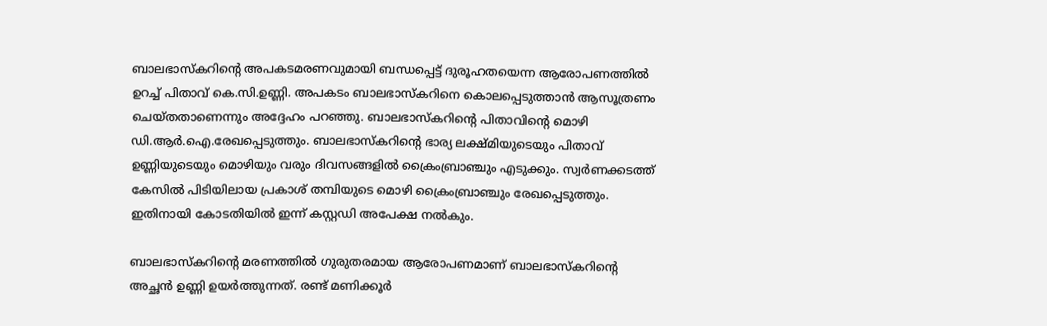ബാലഭാസ്‌കറിന്റെ അപകടമരണവുമായി ബന്ധപ്പെട്ട് ദുരൂഹതയെന്ന ആരോപണത്തില്‍ ഉറച്ച് പിതാവ് കെ.സി.ഉണ്ണി. അപകടം ബാലഭാസ്‌കറിനെ കൊലപ്പെടുത്താന്‍ ആസൂത്രണം ചെയ്തതാണെന്നും അദ്ദേഹം പറഞ്ഞു. ബാലഭാസ്‌കറിന്റെ പിതാവിന്റെ മൊഴി ഡി.ആര്‍.ഐ.രേഖപ്പെടുത്തും. ബാലഭാസ്‌കറിന്റെ ഭാര്യ ലക്ഷ്മിയുടെയും പിതാവ് ഉണ്ണിയുടെയും മൊഴിയും വരും ദിവസങ്ങളില്‍ ക്രൈംബ്രാഞ്ചും എടുക്കും. സ്വര്‍ണക്കടത്ത് കേസില്‍ പിടിയിലായ പ്രകാശ് തമ്പിയുടെ മൊഴി ക്രൈംബ്രാഞ്ചും രേഖപ്പെടുത്തും. ഇതിനായി കോടതിയില്‍ ഇന്ന് കസ്റ്റഡി അപേക്ഷ നല്‍കും.

ബാലഭാസ്‌കറിന്റെ മരണത്തില്‍ ഗുരുതരമായ ആരോപണമാണ് ബാലഭാസ്‌കറിന്റെ അച്ഛന്‍ ഉണ്ണി ഉയര്‍ത്തുന്നത്. രണ്ട് മണിക്കൂര്‍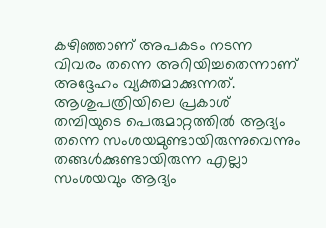കഴിഞ്ഞാണ് അപകടം നടന്ന വിവരം തന്നെ അറിയിച്ചതെന്നാണ് അദ്ദേഹം വ്യക്തമാക്കുന്നത്. ആശുപത്രിയിലെ പ്രകാശ് തമ്പിയുടെ പെരുമാറ്റത്തില്‍ ആദ്യം തന്നെ സംശയമുണ്ടായിരുന്നുവെന്നും തങ്ങള്‍ക്കുണ്ടായിരുന്ന എല്ലാ സംശയവും ആദ്യം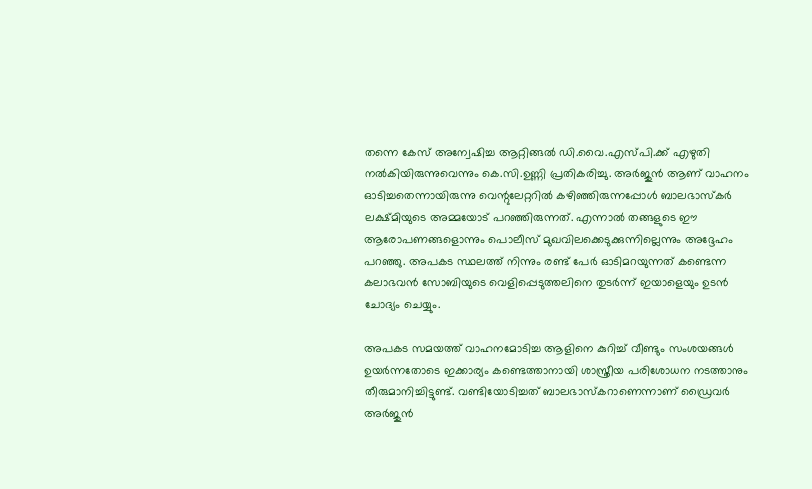തന്നെ കേസ് അന്വേഷിച്ച ആറ്റിങ്ങല്‍ ഡി.വൈ.എസ്പി.ക്ക് എഴുതി നല്‍കിയിരുന്നുവെന്നും കെ.സി.ഉണ്ണി പ്രതികരിച്ചു. അര്‍ജുന്‍ ആണ് വാഹനം ഓടിച്ചതെന്നായിരുന്നു വെന്റുലേറ്ററില്‍ കഴിഞ്ഞിരുന്നപ്പോള്‍ ബാലഭാസ്‌കര്‍ ലക്ഷ്മിയുടെ അമ്മയോട് പറഞ്ഞിരുന്നത്. എന്നാല്‍ തങ്ങളുടെ ഈ ആരോപണങ്ങളൊന്നും പൊലീസ് മുഖവിലക്കെടുക്കുന്നില്ലെന്നും അദ്ദേഹം പറഞ്ഞു. അപകട സ്ഥലത്ത് നിന്നും രണ്ട് പേര്‍ ഓടിമറയുന്നത് കണ്ടെന്ന കലാഭവന്‍ സോബിയുടെ വെളിപ്പെടുത്തലിനെ തുടര്‍ന്ന് ഇയാളെയും ഉടന്‍ ചോദ്യം ചെയ്യും.

അപകട സമയത്ത് വാഹനമോടിച്ച ആളിനെ കുറിച്ച് വീണ്ടും സംശയങ്ങള്‍ ഉയര്‍ന്നതോടെ ഇക്കാര്യം കണ്ടെത്താനായി ശാസ്ത്രീയ പരിശോധന നടത്താനും തീരുമാനിച്ചിട്ടുണ്ട്. വണ്ടിയോടിച്ചത് ബാലഭാസ്‌കറാണെന്നാണ് ഡ്രൈവര്‍ അര്‍ജുന്‍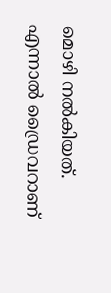മൊഴി നല്‍കിയത്. എന്നാല്‍ ഡ്രൈവറാണ്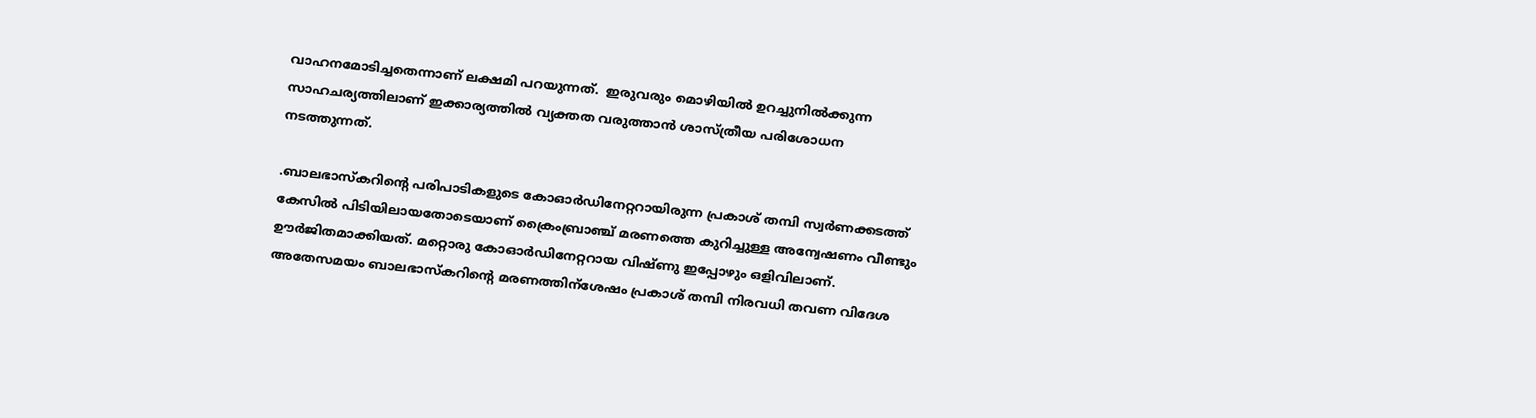വാഹനമോടിച്ചതെന്നാണ് ലക്ഷമി പറയുന്നത്.  ഇരുവരും മൊഴിയില്‍ ഉറച്ചുനില്‍ക്കുന്ന സാഹചര്യത്തിലാണ് ഇക്കാര്യത്തില്‍ വ്യക്തത വരുത്താന്‍ ശാസ്ത്രീയ പരിശോധന നടത്തുന്നത്.

.ബാലഭാസ്‌കറിന്റെ പരിപാടികളുടെ കോഓര്‍ഡിനേറ്ററായിരുന്ന പ്രകാശ് തമ്പി സ്വര്‍ണക്കടത്ത് കേസില്‍ പിടിയിലായതോടെയാണ് ക്രൈംബ്രാഞ്ച് മരണത്തെ കുറിച്ചുള്ള അന്വേഷണം വീണ്ടും ഊര്‍ജിതമാക്കിയത്. മറ്റൊരു കോഓര്‍ഡിനേറ്ററായ വിഷ്ണു ഇപ്പോഴും ഒളിവിലാണ്. അതേസമയം ബാലഭാസ്‌കറിന്റെ മരണത്തിന്‌ശേഷം പ്രകാശ് തമ്പി നിരവധി തവണ വിദേശ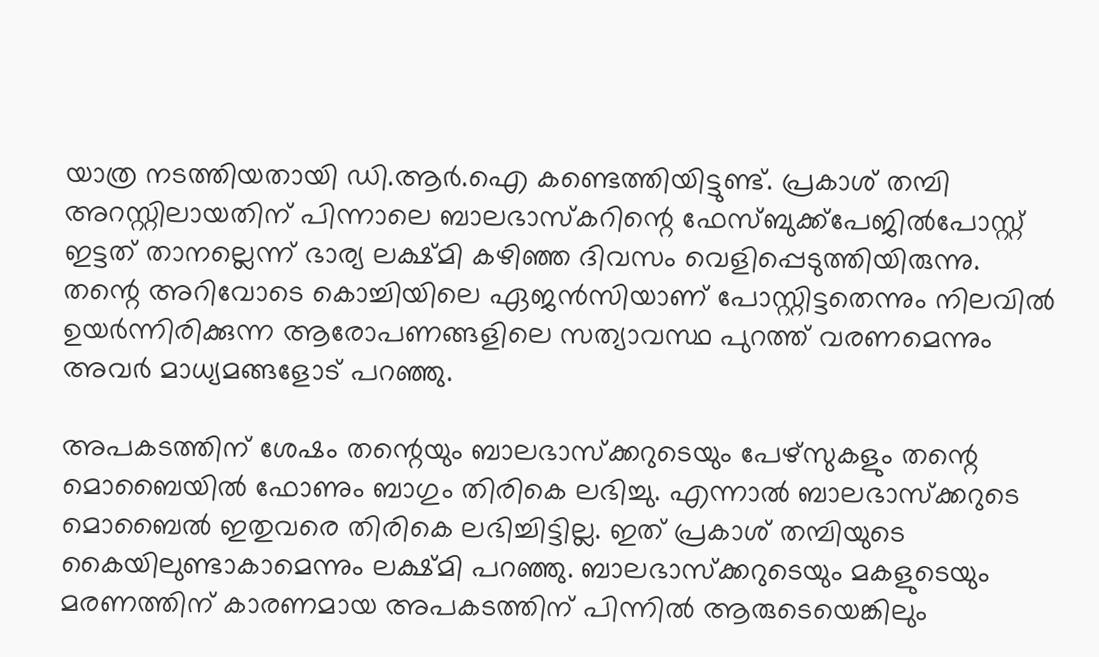യാത്ര നടത്തിയതായി ഡി.ആര്‍.ഐ കണ്ടെത്തിയിട്ടുണ്ട്. പ്രകാശ് തമ്പി അറസ്റ്റിലായതിന് പിന്നാലെ ബാലഭാസ്‌കറിന്റെ ഫേസ്ബുക്ക്‌പേജില്‍പോസ്റ്റ് ഇട്ടത് താനല്ലെന്ന് ഭാര്യ ലക്ഷ്മി കഴിഞ്ഞ ദിവസം വെളിപ്പെടുത്തിയിരുന്നു. തന്റെ അറിവോടെ കൊച്ചിയിലെ ഏജന്‍സിയാണ് പോസ്റ്റിട്ടതെന്നും നിലവില്‍ ഉയര്‍ന്നിരിക്കുന്ന ആരോപണങ്ങളിലെ സത്യാവസ്ഥ പുറത്ത് വരണമെന്നും അവര്‍ മാധ്യമങ്ങളോട് പറഞ്ഞു.

അപകടത്തിന് ശേഷം തന്റെയും ബാലഭാസ്‌ക്കറുടെയും പേഴ്‌സുകളും തന്റെ മൊബൈയില്‍ ഫോണും ബാഗും തിരികെ ലഭിച്ചു. എന്നാല്‍ ബാലഭാസ്‌ക്കറുടെ മൊബൈല്‍ ഇതുവരെ തിരികെ ലഭിച്ചിട്ടില്ല. ഇത് പ്രകാശ് തമ്പിയുടെ കൈയിലുണ്ടാകാമെന്നും ലക്ഷ്മി പറഞ്ഞു. ബാലഭാസ്‌ക്കറുടെയും മകളുടെയും മരണത്തിന് കാരണമായ അപകടത്തിന് പിന്നില്‍ ആരുടെയെങ്കിലും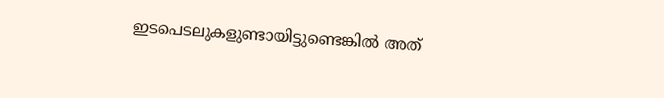ഇടപെടലുകളുണ്ടായിട്ടുണ്ടെങ്കില്‍ അത്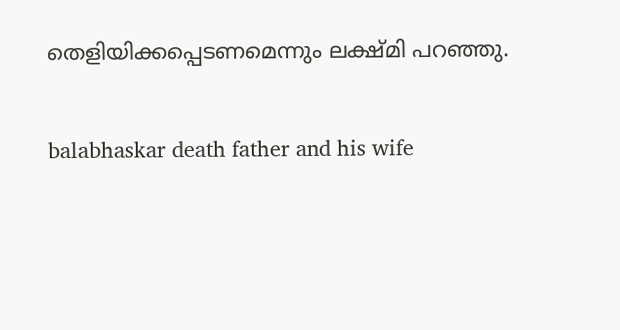തെളിയിക്കപ്പെടണമെന്നും ലക്ഷ്മി പറഞ്ഞു.

balabhaskar death father and his wife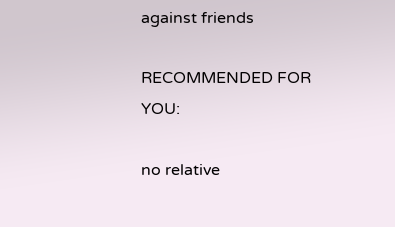against friends

RECOMMENDED FOR YOU:

no relative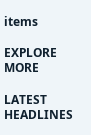items

EXPLORE MORE

LATEST HEADLINES